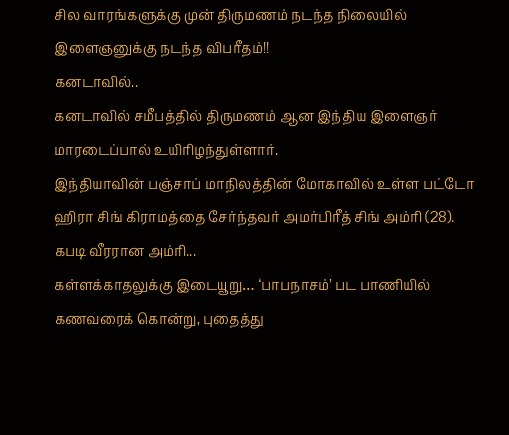சில வாரங்களுக்கு முன் திருமணம் நடந்த நிலையில் இளைஞனுக்கு நடந்த விபரீதம்!!
கனடாவில்..
கனடாவில் சமீபத்தில் திருமணம் ஆன இந்திய இளைஞர் மாரடைப்பால் உயிரிழந்துள்ளார்.
இந்தியாவின் பஞ்சாப் மாநிலத்தின் மோகாவில் உள்ள பட்டோ ஹிரா சிங் கிராமத்தை சேர்ந்தவர் அமர்பிரீத் சிங் அம்ரி (28). கபடி வீரரான அம்ரி...
கள்ளக்காதலுக்கு இடையூறு… ‘பாபநாசம்’ பட பாணியில் கணவரைக் கொன்று, புதைத்து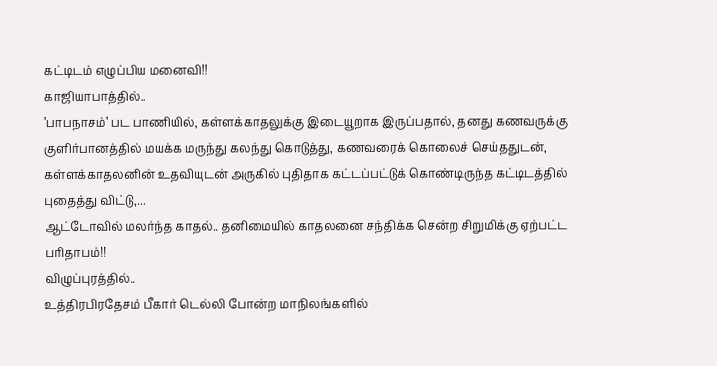கட்டிடம் எழுப்பிய மனைவி!!
காஜியாபாத்தில்..
’பாபநாசம்’ பட பாணியில், கள்ளக்காதலுக்கு இடையூறாக இருப்பதால், தனது கணவருக்கு குளிர்பானத்தில் மயக்க மருந்து கலந்து கொடுத்து, கணவரைக் கொலைச் செய்ததுடன்,
கள்ளக்காதலனின் உதவியுடன் அருகில் புதிதாக கட்டப்பட்டுக் கொண்டிருந்த கட்டிடத்தில் புதைத்து விட்டு,...
ஆட்டோவில் மலர்ந்த காதல்.. தனிமையில் காதலனை சந்திக்க சென்ற சிறுமிக்கு ஏற்பட்ட பரிதாபம்!!
விழுப்புரத்தில்..
உத்திரபிரதேசம் பீகார் டெல்லி போன்ற மாநிலங்களில்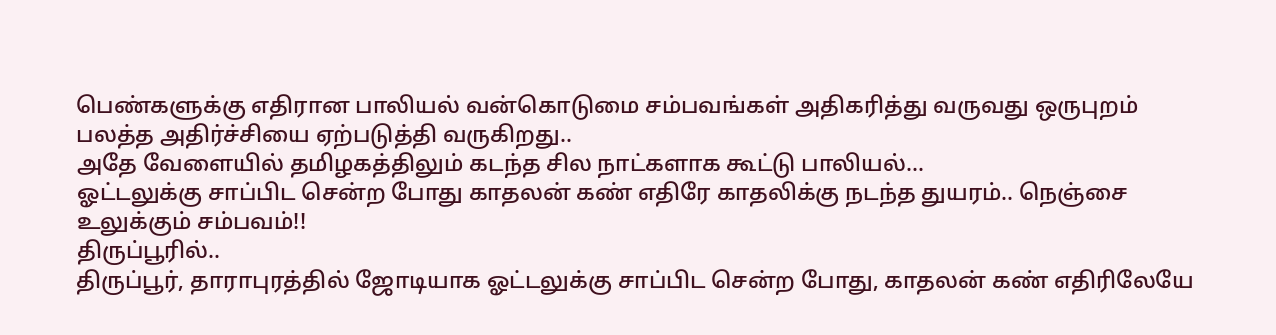பெண்களுக்கு எதிரான பாலியல் வன்கொடுமை சம்பவங்கள் அதிகரித்து வருவது ஒருபுறம் பலத்த அதிர்ச்சியை ஏற்படுத்தி வருகிறது..
அதே வேளையில் தமிழகத்திலும் கடந்த சில நாட்களாக கூட்டு பாலியல்...
ஓட்டலுக்கு சாப்பிட சென்ற போது காதலன் கண் எதிரே காதலிக்கு நடந்த துயரம்.. நெஞ்சை உலுக்கும் சம்பவம்!!
திருப்பூரில்..
திருப்பூர், தாராபுரத்தில் ஜோடியாக ஓட்டலுக்கு சாப்பிட சென்ற போது, காதலன் கண் எதிரிலேயே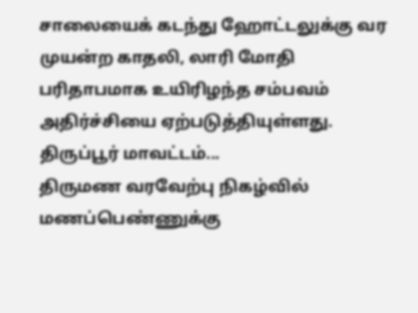சாலையைக் கடந்து ஹோட்டலுக்கு வர முயன்ற காதலி, லாரி மோதி பரிதாபமாக உயிரிழந்த சம்பவம் அதிர்ச்சியை ஏற்படுத்தியுள்ளது.
திருப்பூர் மாவட்டம்...
திருமண வரவேற்பு நிகழ்வில் மணப்பெண்ணுக்கு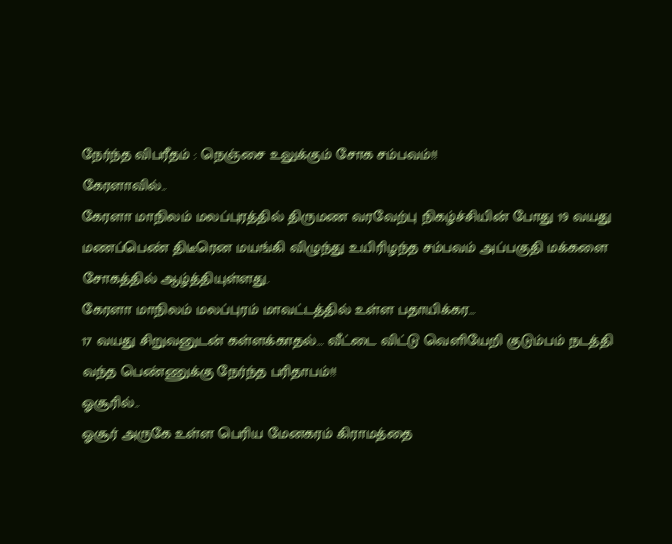நேர்ந்த விபரீதம் : நெஞ்சை உலுக்கும் சோக சம்பவம்!!
கேரளாவில்..
கேரளா மாநிலம் மலப்புரத்தில் திருமண வரவேற்பு நிகழ்ச்சியின் போது 19 வயது மணப்பெண் திடீரென மயங்கி விழுந்து உயிரிழந்த சம்பவம் அப்பகுதி மக்களை சோகத்தில் ஆழ்த்தியுள்ளது.
கேரளா மாநிலம் மலப்புரம் மாவட்டத்தில் உள்ள பதாயிக்கர...
17 வயது சிறுவனுடன் கள்ளக்காதல்… வீட்டை விட்டு வெளியேறி குடும்பம் நடத்தி வந்த பெண்ணுக்கு நேர்ந்த பரிதாபம்!!
ஓசூரில்..
ஓசூர் அருகே உள்ள பெரிய மேனகரம் கிராமத்தை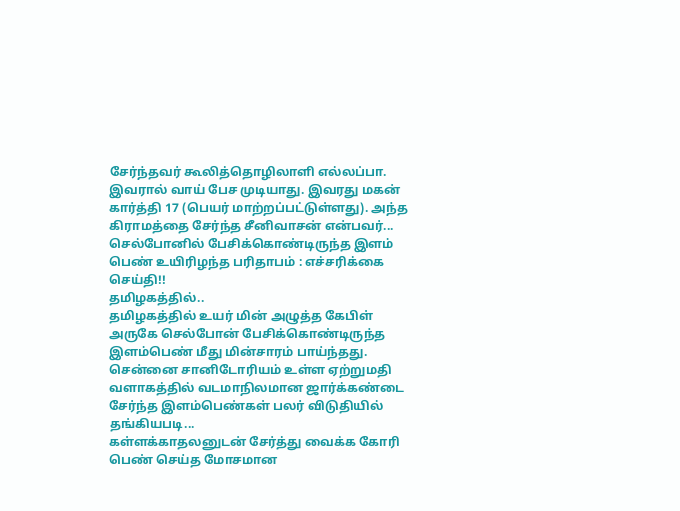சேர்ந்தவர் கூலித்தொழிலாளி எல்லப்பா. இவரால் வாய் பேச முடியாது. இவரது மகன் கார்த்தி 17 (பெயர் மாற்றப்பட்டுள்ளது). அந்த கிராமத்தை சேர்ந்த சீனிவாசன் என்பவர்...
செல்போனில் பேசிக்கொண்டிருந்த இளம் பெண் உயிரிழந்த பரிதாபம் : எச்சரிக்கை செய்தி!!
தமிழகத்தில்..
தமிழகத்தில் உயர் மின் அழுத்த கேபிள் அருகே செல்போன் பேசிக்கொண்டிருந்த இளம்பெண் மீது மின்சாரம் பாய்ந்தது. சென்னை சானிடோரியம் உள்ள ஏற்றுமதி வளாகத்தில் வடமாநிலமான ஜார்க்கண்டை சேர்ந்த இளம்பெண்கள் பலர் விடுதியில் தங்கியபடி...
கள்ளக்காதலனுடன் சேர்த்து வைக்க கோரி பெண் செய்த மோசமான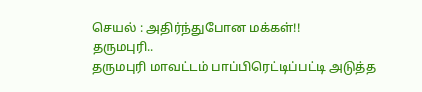செயல் : அதிர்ந்துபோன மக்கள்!!
தருமபுரி..
தருமபுரி மாவட்டம் பாப்பிரெட்டிப்பட்டி அடுத்த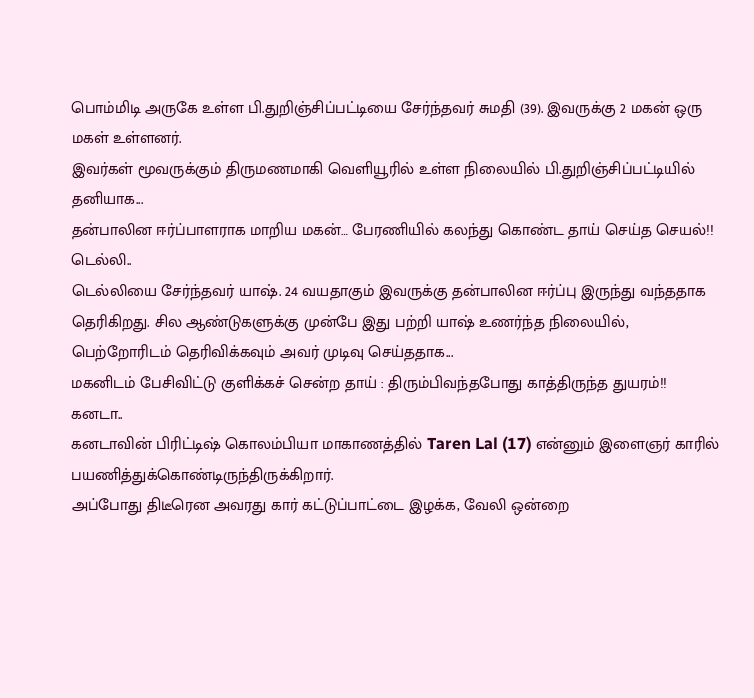பொம்மிடி அருகே உள்ள பி.துறிஞ்சிப்பட்டியை சேர்ந்தவர் சுமதி (39). இவருக்கு 2 மகன் ஒரு மகள் உள்ளனர்.
இவர்கள் மூவருக்கும் திருமணமாகி வெளியூரில் உள்ள நிலையில் பி.துறிஞ்சிப்பட்டியில் தனியாக...
தன்பாலின ஈர்ப்பாளராக மாறிய மகன்… பேரணியில் கலந்து கொண்ட தாய் செய்த செயல்!!
டெல்லி..
டெல்லியை சேர்ந்தவர் யாஷ். 24 வயதாகும் இவருக்கு தன்பாலின ஈர்ப்பு இருந்து வந்ததாக தெரிகிறது. சில ஆண்டுகளுக்கு முன்பே இது பற்றி யாஷ் உணர்ந்த நிலையில், பெற்றோரிடம் தெரிவிக்கவும் அவர் முடிவு செய்ததாக...
மகனிடம் பேசிவிட்டு குளிக்கச் சென்ற தாய் : திரும்பிவந்தபோது காத்திருந்த துயரம்!!
கனடா..
கனடாவின் பிரிட்டிஷ் கொலம்பியா மாகாணத்தில் Taren Lal (17) என்னும் இளைஞர் காரில் பயணித்துக்கொண்டிருந்திருக்கிறார்.
அப்போது திடீரென அவரது கார் கட்டுப்பாட்டை இழக்க, வேலி ஒன்றை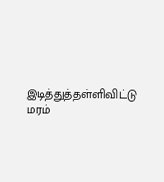இடித்துத்தள்ளிவிட்டு மரம்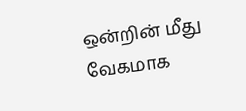ஒன்றின் மீது வேகமாக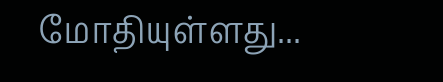மோதியுள்ளது...